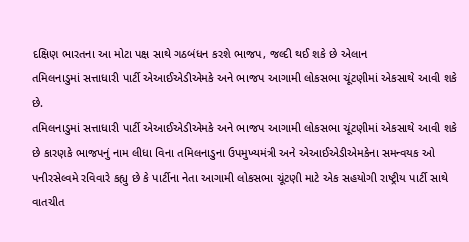દક્ષિણ ભારતના આ મોટા પક્ષ સાથે ગઠબંધન કરશે ભાજપ, જલ્દી થઈ શકે છે એલાન
તમિલનાડુમાં સત્તાધારી પાર્ટી એઆઈએડીએમકે અને ભાજપ આગામી લોકસભા ચૂંટણીમાં એકસાથે આવી શકે છે.
તમિલનાડુમાં સત્તાધારી પાર્ટી એઆઈએડીએમકે અને ભાજપ આગામી લોકસભા ચૂંટણીમાં એકસાથે આવી શકે છે કારણકે ભાજપનું નામ લીધા વિના તમિલનાડુના ઉપમુખ્યમંત્રી અને એઆઈએડીએમકેના સમન્વયક ઓ પનીરસેલ્વમે રવિવારે કહ્યુ છે કે પાર્ટીના નેતા આગામી લોકસભા ચૂંટણી માટે એક સહયોગી રાષ્ટ્રીય પાર્ટી સાથે વાતચીત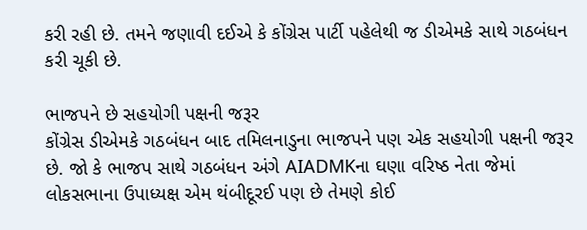કરી રહી છે. તમને જણાવી દઈએ કે કોંગ્રેસ પાર્ટી પહેલેથી જ ડીએમકે સાથે ગઠબંધન કરી ચૂકી છે.

ભાજપને છે સહયોગી પક્ષની જરૂર
કોંગ્રેસ ડીએમકે ગઠબંધન બાદ તમિલનાડુના ભાજપને પણ એક સહયોગી પક્ષની જરૂર છે. જો કે ભાજપ સાથે ગઠબંધન અંગે AIADMKના ઘણા વરિષ્ઠ નેતા જેમાં લોકસભાના ઉપાધ્યક્ષ એમ થંબીદૂરઈ પણ છે તેમણે કોઈ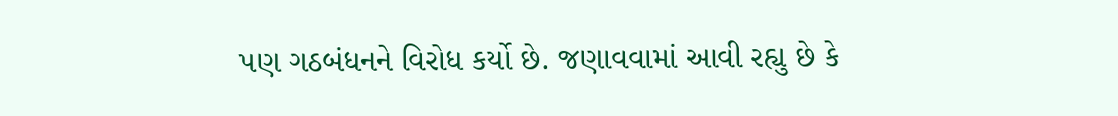પણ ગઠબંધનને વિરોધ કર્યો છે. જણાવવામાં આવી રહ્યુ છે કે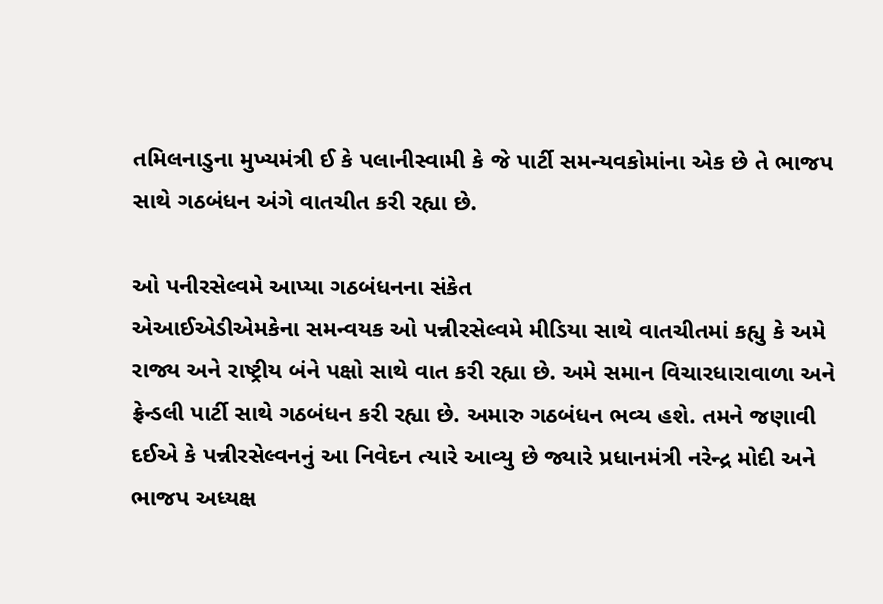તમિલનાડુના મુખ્યમંત્રી ઈ કે પલાનીસ્વામી કે જે પાર્ટી સમન્યવકોમાંના એક છે તે ભાજપ સાથે ગઠબંધન અંગે વાતચીત કરી રહ્યા છે.

ઓ પનીરસેલ્વમે આપ્યા ગઠબંધનના સંકેત
એઆઈએડીએમકેના સમન્વયક ઓ પન્નીરસેલ્વમે મીડિયા સાથે વાતચીતમાં કહ્યુ કે અમે રાજ્ય અને રાષ્ટ્રીય બંને પક્ષો સાથે વાત કરી રહ્યા છે. અમે સમાન વિચારધારાવાળા અને ફ્રેન્ડલી પાર્ટી સાથે ગઠબંધન કરી રહ્યા છે. અમારુ ગઠબંધન ભવ્ય હશે. તમને જણાવી દઈએ કે પન્નીરસેલ્વનનું આ નિવેદન ત્યારે આવ્યુ છે જ્યારે પ્રધાનમંત્રી નરેન્દ્ર મોદી અને ભાજપ અધ્યક્ષ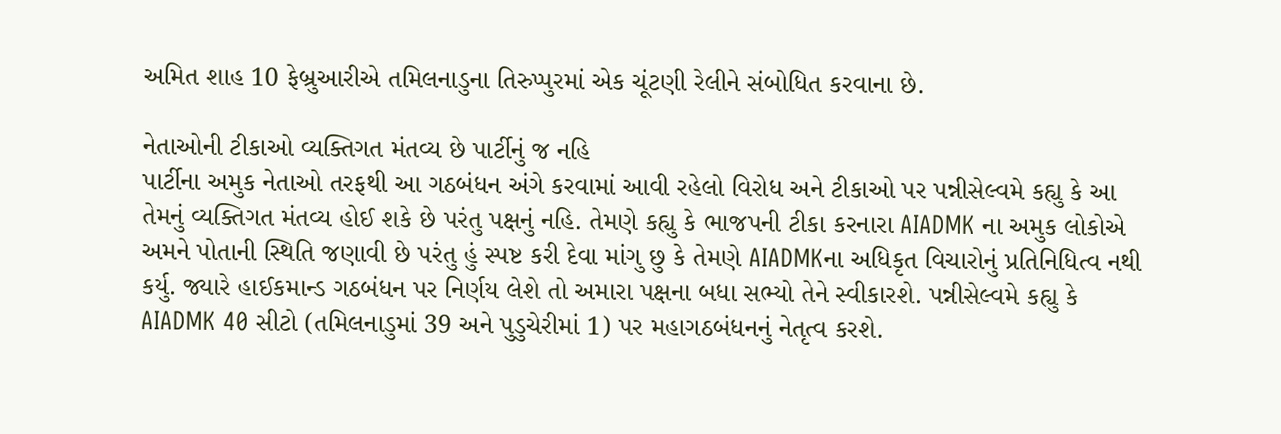અમિત શાહ 10 ફેબ્રુઆરીએ તમિલનાડુના તિરુપ્પુરમાં એક ચૂંટણી રેલીને સંબોધિત કરવાના છે.

નેતાઓની ટીકાઓ વ્યક્તિગત મંતવ્ય છે પાર્ટીનું જ નહિ
પાર્ટીના અમુક નેતાઓ તરફથી આ ગઠબંધન અંગે કરવામાં આવી રહેલો વિરોધ અને ટીકાઓ પર પન્નીસેલ્વમે કહ્યુ કે આ તેમનું વ્યક્તિગત મંતવ્ય હોઈ શકે છે પરંતુ પક્ષનું નહિ. તેમણે કહ્યુ કે ભાજપની ટીકા કરનારા AIADMK ના અમુક લોકોએ અમને પોતાની સ્થિતિ જણાવી છે પરંતુ હું સ્પષ્ટ કરી દેવા માંગુ છુ કે તેમણે AIADMKના અધિકૃત વિચારોનું પ્રતિનિધિત્વ નથી કર્યુ. જ્યારે હાઈકમાન્ડ ગઠબંધન પર નિર્ણય લેશે તો અમારા પક્ષના બધા સભ્યો તેને સ્વીકારશે. પન્નીસેલ્વમે કહ્યુ કે AIADMK 40 સીટો (તમિલનાડુમાં 39 અને પુડુચેરીમાં 1) પર મહાગઠબંધનનું નેતૃત્વ કરશે.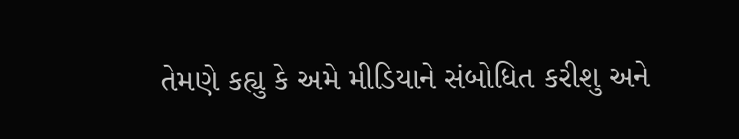તેમણે કહ્યુ કે અમે મીડિયાને સંબોધિત કરીશુ અને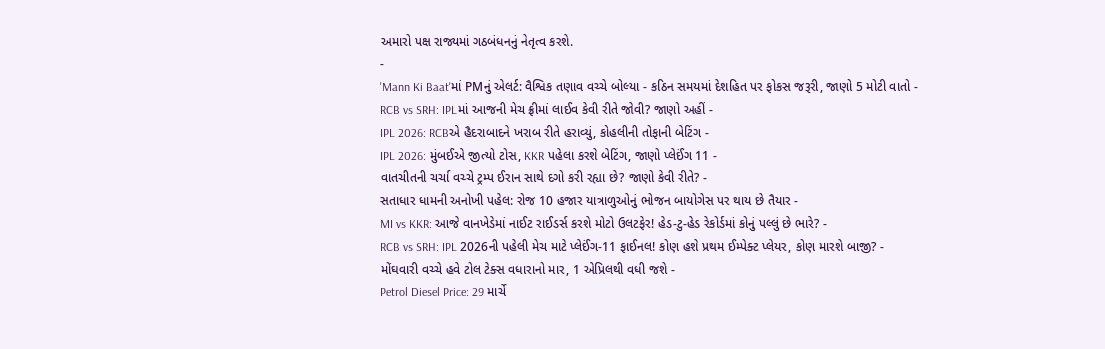અમારો પક્ષ રાજ્યમાં ગઠબંધનનું નેતૃત્વ કરશે.
-
'Mann Ki Baat'માં PMનું એલર્ટ: વૈશ્વિક તણાવ વચ્ચે બોલ્યા - કઠિન સમયમાં દેશહિત પર ફોકસ જરૂરી, જાણો 5 મોટી વાતો -
RCB vs SRH: IPLમાં આજની મેચ ફ્રીમાં લાઈવ કેવી રીતે જોવી? જાણો અહીં -
IPL 2026: RCBએ હૈદરાબાદને ખરાબ રીતે હરાવ્યું, કોહલીની તોફાની બેટિંગ -
IPL 2026: મુંબઈએ જીત્યો ટોસ, KKR પહેલા કરશે બેટિંગ, જાણો પ્લેઈંગ 11 -
વાતચીતની ચર્ચા વચ્ચે ટ્રમ્પ ઈરાન સાથે દગો કરી રહ્યા છે? જાણો કેવી રીતે? -
સતાધાર ધામની અનોખી પહેલ: રોજ 10 હજાર યાત્રાળુઓનું ભોજન બાયોગેસ પર થાય છે તૈયાર -
MI vs KKR: આજે વાનખેડેમાં નાઈટ રાઈડર્સ કરશે મોટો ઉલટફેર! હેડ-ટુ-હેડ રેકોર્ડમાં કોનું પલ્લું છે ભારે? -
RCB vs SRH: IPL 2026ની પહેલી મેચ માટે પ્લેઈંગ-11 ફાઈનલ! કોણ હશે પ્રથમ ઈમ્પેક્ટ પ્લેયર, કોણ મારશે બાજી? -
મોંઘવારી વચ્ચે હવે ટોલ ટેક્સ વધારાનો માર, 1 એપ્રિલથી વધી જશે -
Petrol Diesel Price: 29 માર્ચે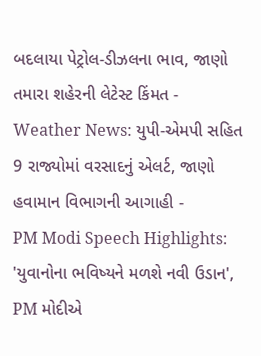બદલાયા પેટ્રોલ-ડીઝલના ભાવ, જાણો તમારા શહેરની લેટેસ્ટ કિંમત -
Weather News: યુપી-એમપી સહિત 9 રાજ્યોમાં વરસાદનું એલર્ટ, જાણો હવામાન વિભાગની આગાહી -
PM Modi Speech Highlights: 'યુવાનોના ભવિષ્યને મળશે નવી ઉડાન', PM મોદીએ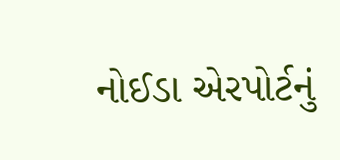નોઈડા એરપોર્ટનું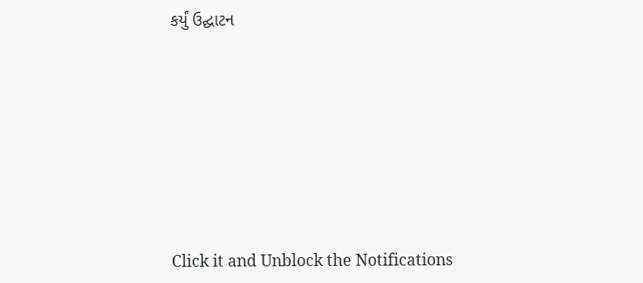કર્યું ઉદ્ઘાટન








Click it and Unblock the Notifications